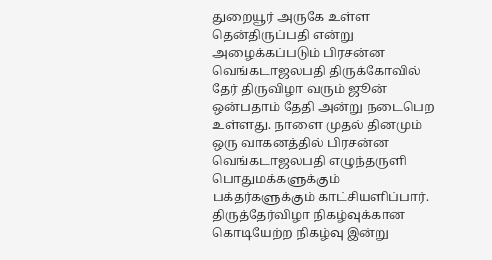துறையூர் அருகே உள்ள தென்திருப்பதி என்று அழைக்கப்படும் பிரசன்ன வெங்கடாஜலபதி திருக்கோவில் தேர் திருவிழா வரும் ஜூன் ஒன்பதாம் தேதி அன்று நடைபெற உள்ளது. நாளை முதல் தினமும் ஒரு வாகனத்தில் பிரசன்ன வெங்கடாஜலபதி எழுந்தருளி பொதுமக்களுக்கும் பக்தர்களுக்கும் காட்சியளிப்பார். திருத்தேர்விழா நிகழ்வுக்கான கொடியேற்ற நிகழ்வு இன்று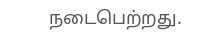நடைபெற்றது.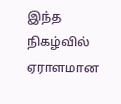இந்த நிகழ்வில் ஏராளமான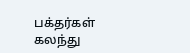பக்தர்கள் கலந்து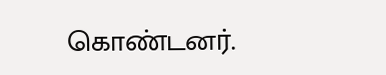கொண்டனர்.